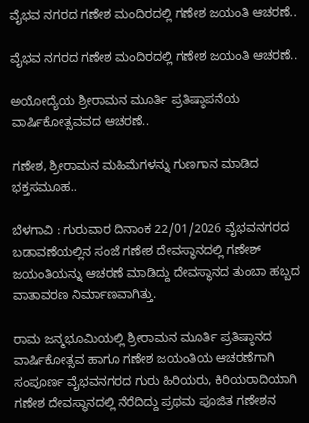ವೈಭವ ನಗರದ ಗಣೇಶ ಮಂದಿರದಲ್ಲಿ ಗಣೇಶ ಜಯಂತಿ ಆಚರಣೆ..

ವೈಭವ ನಗರದ ಗಣೇಶ ಮಂದಿರದಲ್ಲಿ ಗಣೇಶ ಜಯಂತಿ ಆಚರಣೆ..

ಅಯೋದ್ಯೆಯ ಶ್ರೀರಾಮನ ಮೂರ್ತಿ ಪ್ರತಿಷ್ಠಾಪನೆಯ ವಾರ್ಷಿಕೋತ್ಸವವದ ಆಚರಣೆ..

ಗಣೇಶ, ಶ್ರೀರಾಮನ ಮಹಿಮೆಗಳನ್ನು ಗುಣಗಾನ ಮಾಡಿದ ಭಕ್ತಸಮೂಹ..

ಬೆಳಗಾವಿ : ಗುರುವಾರ ದಿನಾಂಕ 22/01/2026 ವೈಭವನಗರದ ಬಡಾವಣೆಯಲ್ಲಿನ ಸಂಜೆ ಗಣೇಶ ದೇವಸ್ಥಾನದಲ್ಲಿ ಗಣೇಶ್ ಜಯಂತಿಯನ್ನು ಆಚರಣೆ ಮಾಡಿದ್ದು ದೇವಸ್ಥಾನದ ತುಂಬಾ ಹಬ್ಬದ ವಾತಾವರಣ ನಿರ್ಮಾಣವಾಗಿತ್ತು.

ರಾಮ ಜನ್ಮಭೂಮಿಯಲ್ಲಿ ಶ್ರೀರಾಮನ ಮೂರ್ತಿ ಪ್ರತಿಷ್ಠಾನದ ವಾರ್ಷಿಕೋತ್ಸವ ಹಾಗೂ ಗಣೇಶ ಜಯಂತಿಯ ಆಚರಣೆಗಾಗಿ ಸಂಪೂರ್ಣ ವೈಭವನಗರದ ಗುರು ಹಿರಿಯರು, ಕಿರಿಯರಾದಿಯಾಗಿ ಗಣೇಶ ದೇವಸ್ಥಾನದಲ್ಲಿ ನೆರೆದಿದ್ದು ಪ್ರಥಮ ಪೂಜಿತ ಗಣೇಶನ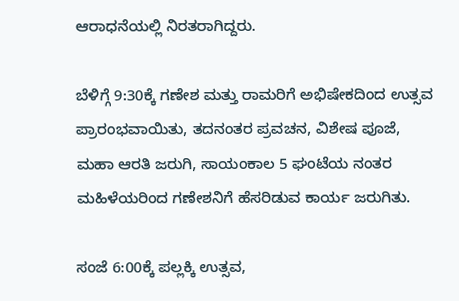ಆರಾಧನೆಯಲ್ಲಿ ನಿರತರಾಗಿದ್ದರು.

ಬೆಳಿಗ್ಗೆ 9:30ಕ್ಕೆ ಗಣೇಶ ಮತ್ತು ರಾಮರಿಗೆ ಅಭಿಷೇಕದಿಂದ ಉತ್ಸವ ಪ್ರಾರಂಭವಾಯಿತು, ತದನಂತರ ಪ್ರವಚನ, ವಿಶೇಷ ಪೂಜೆ, ಮಹಾ ಆರತಿ ಜರುಗಿ, ಸಾಯಂಕಾಲ 5 ಘಂಟೆಯ ನಂತರ ಮಹಿಳೆಯರಿಂದ ಗಣೇಶನಿಗೆ ಹೆಸರಿಡುವ ಕಾರ್ಯ ಜರುಗಿತು.

ಸಂಜೆ 6:00ಕ್ಕೆ ಪಲ್ಲಕ್ಕಿ ಉತ್ಸವ,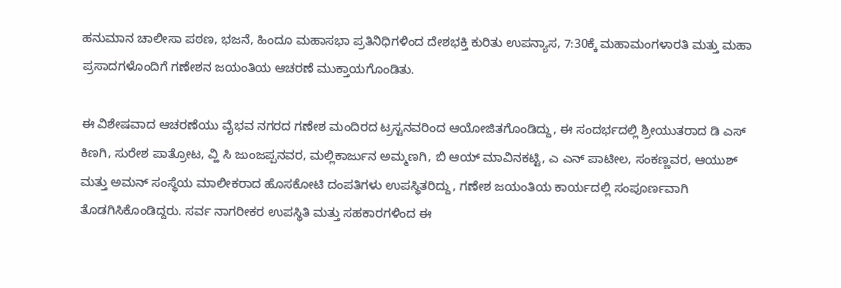ಹನುಮಾನ ಚಾಲೀಸಾ ಪಠಣ, ಭಜನೆ, ಹಿಂದೂ ಮಹಾಸಭಾ ಪ್ರತಿನಿಧಿಗಳಿಂದ ದೇಶಭಕ್ತಿ ಕುರಿತು ಉಪನ್ಯಾಸ, 7:30ಕ್ಕೆ ಮಹಾಮಂಗಳಾರತಿ ಮತ್ತು ಮಹಾ ಪ್ರಸಾದಗಳೊಂದಿಗೆ ಗಣೇಶನ ಜಯಂತಿಯ ಆಚರಣೆ ಮುಕ್ತಾಯಗೊಂಡಿತು.

ಈ ವಿಶೇಷವಾದ ಆಚರಣೆಯು ವೈಭವ ನಗರದ ಗಣೇಶ ಮಂದಿರದ ಟ್ರಸ್ಟನವರಿಂದ ಆಯೋಜಿತಗೊಂಡಿದ್ದು, ಈ ಸಂದರ್ಭದಲ್ಲಿ ಶ್ರೀಯುತರಾದ ಡಿ ಎಸ್‌ ಕಿಣಗಿ, ಸುರೇಶ ಪಾತ್ರೋಟ, ವ್ಹಿ ಸಿ ಜುಂಜಪ್ಪನವರ, ಮಲ್ಲಿಕಾರ್ಜುನ ಅಮ್ಮಣಗಿ, ಬಿ ಆಯ್‌ ಮಾವಿನಕಟ್ಟಿ, ಎ ಎನ್‌ ಪಾಟೀಲ, ಸಂಕಣ್ಣವರ, ಆಯುಶ್‌ ಮತ್ತು ಅಮನ್‌ ಸಂಸ್ಥೆಯ ಮಾಲೀಕರಾದ ಹೊಸಕೋಟಿ ದಂಪತಿಗಳು ಉಪಸ್ಥಿತರಿದ್ದು, ಗಣೇಶ ಜಯಂತಿಯ ಕಾರ್ಯದಲ್ಲಿ ಸಂಪೂರ್ಣವಾಗಿ ತೊಡಗಿಸಿಕೊಂಡಿದ್ದರು. ಸರ್ವ ನಾಗರೀಕರ ಉಪಸ್ಥಿತಿ ಮತ್ತು ಸಹಕಾರಗಳಿಂದ ಈ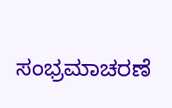ಸಂಭ್ರಮಾಚರಣೆ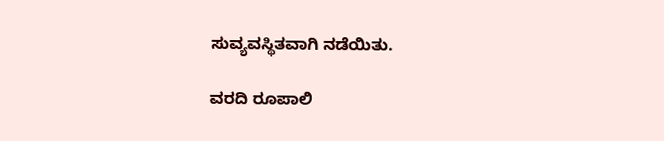ಸುವ್ಯವಸ್ಥಿತವಾಗಿ ನಡೆಯಿತು.

ವರದಿ ರೂಪಾಲಿ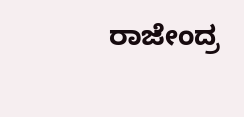ರಾಜೇಂದ್ರ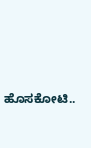ಹೊಸಕೋಟಿ..